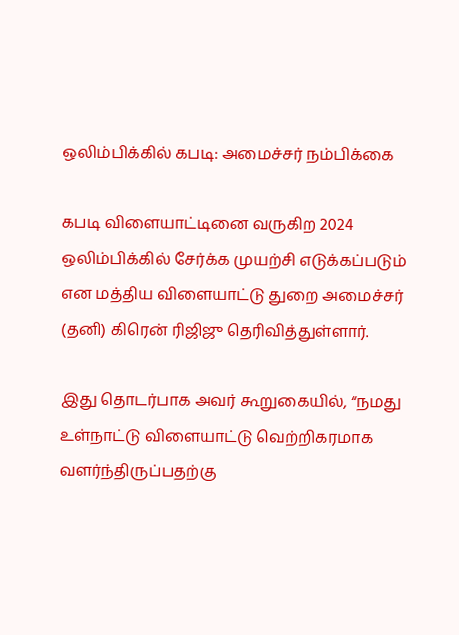ஒலிம்பிக்கில் கபடி: அமைச்சர் நம்பிக்கை

கபடி விளையாட்டினை வருகிற 2024 ஒலிம்பிக்கில் சேர்க்க முயற்சி எடுக்கப்படும் என மத்திய விளையாட்டு துறை அமைச்சர் (தனி) கிரென் ரிஜிஜு தெரிவித்துள்ளார்.

இது தொடர்பாக அவர் கூறுகையில், “நமது உள்நாட்டு விளையாட்டு வெற்றிகரமாக வளர்ந்திருப்பதற்கு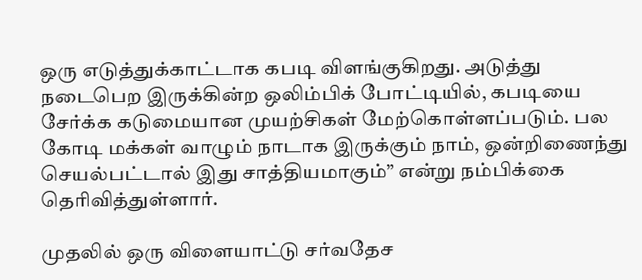ஒரு எடுத்துக்காட்டாக கபடி விளங்குகிறது. அடுத்து நடைபெற இருக்கின்ற ஒலிம்பிக் போட்டியில், கபடியை சேர்க்க கடுமையான முயற்சிகள் மேற்கொள்ளப்படும். பல கோடி மக்கள் வாழும் நாடாக இருக்கும் நாம், ஒன்றிணைந்து செயல்பட்டால் இது சாத்தியமாகும்” என்று நம்பிக்கை தெரிவித்துள்ளார்.

முதலில் ஒரு விளையாட்டு சர்வதேச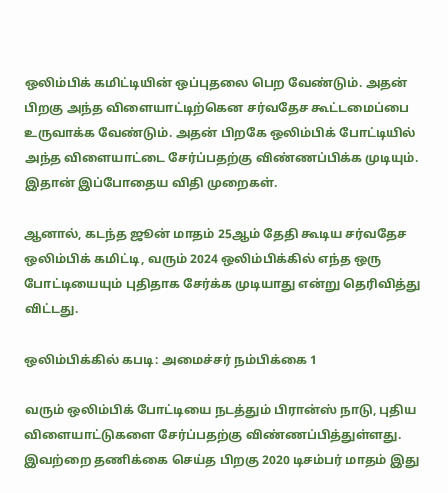ஒலிம்பிக் கமிட்டியின் ஒப்புதலை பெற வேண்டும். அதன் பிறகு அந்த விளையாட்டிற்கென சர்வதேச கூட்டமைப்பை உருவாக்க வேண்டும். அதன் பிறகே ஒலிம்பிக் போட்டியில் அந்த விளையாட்டை சேர்ப்பதற்கு விண்ணப்பிக்க முடியும். இதான் இப்போதைய விதி முறைகள்.

ஆனால், கடந்த ஜூன் மாதம் 25ஆம் தேதி கூடிய சர்வதேச ஒலிம்பிக் கமிட்டி, வரும் 2024 ஒலிம்பிக்கில் எந்த ஒரு போட்டியையும் புதிதாக சேர்க்க முடியாது என்று தெரிவித்து விட்டது.

ஒலிம்பிக்கில் கபடி: அமைச்சர் நம்பிக்கை 1

வரும் ஒலிம்பிக் போட்டியை நடத்தும் பிரான்ஸ் நாடு, புதிய விளையாட்டுகளை சேர்ப்பதற்கு விண்ணப்பித்துள்ளது. இவற்றை தணிக்கை செய்த பிறகு 2020 டிசம்பர் மாதம் இது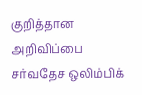குறித்தான அறிவிப்பை சர்வதேச ஒலிம்பிக்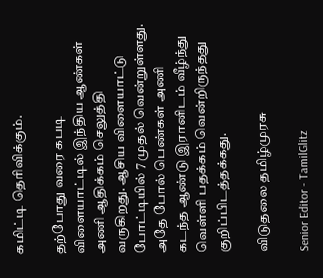கமிட்டி தெரிவிக்கும்.

தற்போது வரை கபடி விளையாட்டில் இந்திய ஆண்கள் அணி ஆதிக்கம் செலுத்தி வருகிறது. ஆசிய விளையாட்டு போட்டியில் 7 முதல் வென்றுள்ளது. அதே போல் பெண்கள் அணி கடந்த ஆண்டு இரானிடம் வீழ்ந்து வெள்ளி பதக்கம் வென்றிருந்தது குறிப்பிடத்தக்கது.

விடுதலை தமிழ்முரசு

Senior Editor - TamilGlitz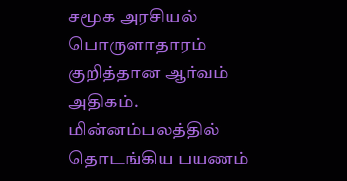சமூக அரசியல் பொருளாதாரம் குறித்தான ஆர்வம் அதிகம். மின்னம்பலத்தில் தொடங்கிய பயணம்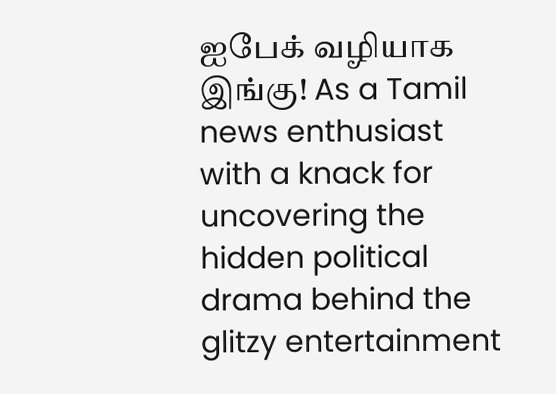ஐபேக் வழியாக இங்கு! As a Tamil news enthusiast with a knack for uncovering the hidden political drama behind the glitzy entertainment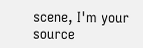scene, I'm your source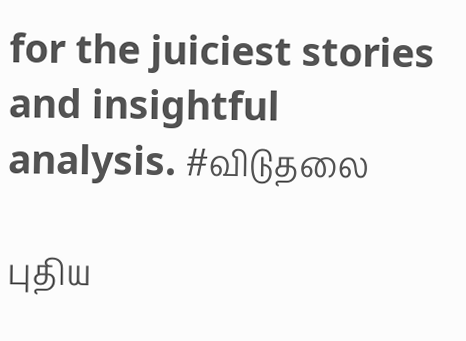for the juiciest stories and insightful analysis. #விடுதலை

புதிய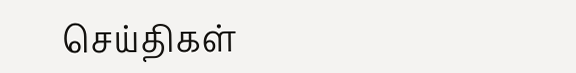செய்திகள்